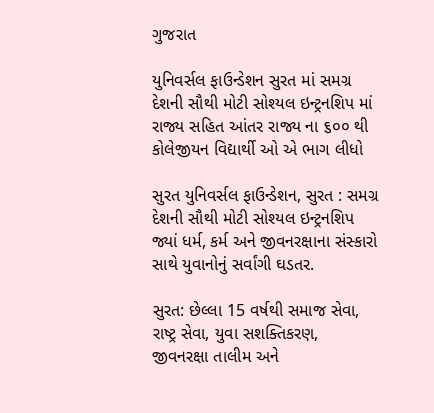ગુજરાત

યુનિવર્સલ ફાઉન્ડેશન સુરત માં સમગ્ર દેશની સૌથી મોટી સોશ્યલ ઇન્ટ્રનશિપ માં રાજ્ય સહિત આંતર રાજ્ય ના ૬૦૦ થી કોલેજીયન વિદ્યાર્થી ઓ એ ભાગ લીધો

સુરત યુનિવર્સલ ફાઉન્ડેશન, સુરત : સમગ્ર દેશની સૌથી મોટી સોશ્યલ ઇન્ટ્રનશિપ  જ્યાં ધર્મ, કર્મ અને જીવનરક્ષાના સંસ્કારો સાથે યુવાનોનું સર્વાંગી ઘડતર.

સુરત: છેલ્લા 15 વર્ષથી સમાજ સેવા, રાષ્ટ્ર સેવા, યુવા સશક્તિકરણ, જીવનરક્ષા તાલીમ અને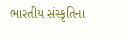ભારતીય સંસ્કૃતિના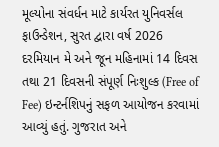મૂલ્યોના સંવર્ધન માટે કાર્યરત યુનિવર્સલ ફાઉન્ડેશન, સુરત દ્વારા વર્ષ 2026 દરમિયાન મે અને જૂન મહિનામાં 14 દિવસ તથા 21 દિવસની સંપૂર્ણ નિઃશુલ્ક (Free of Fee) ઇન્ટર્નશિપનું સફળ આયોજન કરવામાં આવ્યું હતું. ગુજરાત અને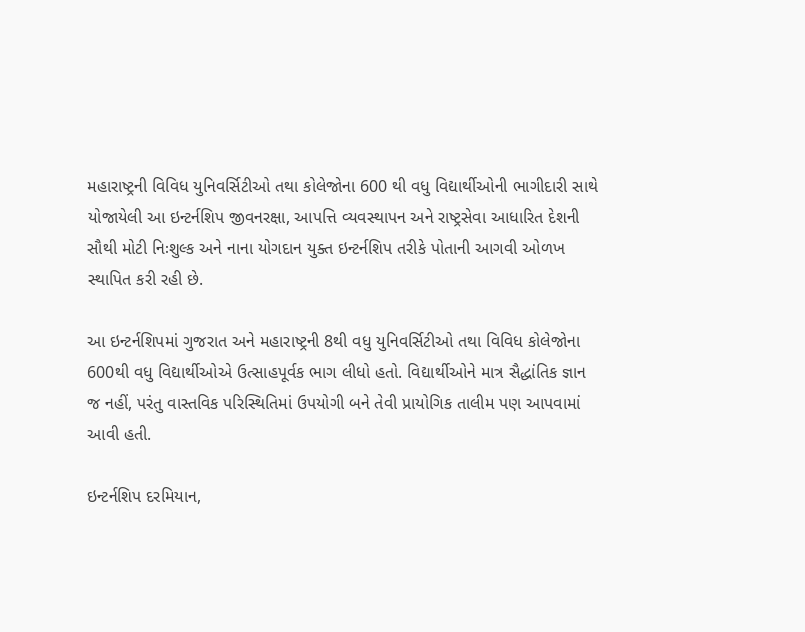મહારાષ્ટ્રની વિવિધ યુનિવર્સિટીઓ તથા કોલેજોના 600 થી વધુ વિદ્યાર્થીઓની ભાગીદારી સાથે યોજાયેલી આ ઇન્ટર્નશિપ જીવનરક્ષા, આપત્તિ વ્યવસ્થાપન અને રાષ્ટ્રસેવા આધારિત દેશની સૌથી મોટી નિઃશુલ્ક અને નાના યોગદાન યુક્ત ઇન્ટર્નશિપ તરીકે પોતાની આગવી ઓળખ સ્થાપિત કરી રહી છે.

આ ઇન્ટર્નશિપમાં ગુજરાત અને મહારાષ્ટ્રની 8થી વધુ યુનિવર્સિટીઓ તથા વિવિધ કોલેજોના 600થી વધુ વિદ્યાર્થીઓએ ઉત્સાહપૂર્વક ભાગ લીધો હતો. વિદ્યાર્થીઓને માત્ર સૈદ્ધાંતિક જ્ઞાન જ નહીં, પરંતુ વાસ્તવિક પરિસ્થિતિમાં ઉપયોગી બને તેવી પ્રાયોગિક તાલીમ પણ આપવામાં આવી હતી.

ઇન્ટર્નશિપ દરમિયાન,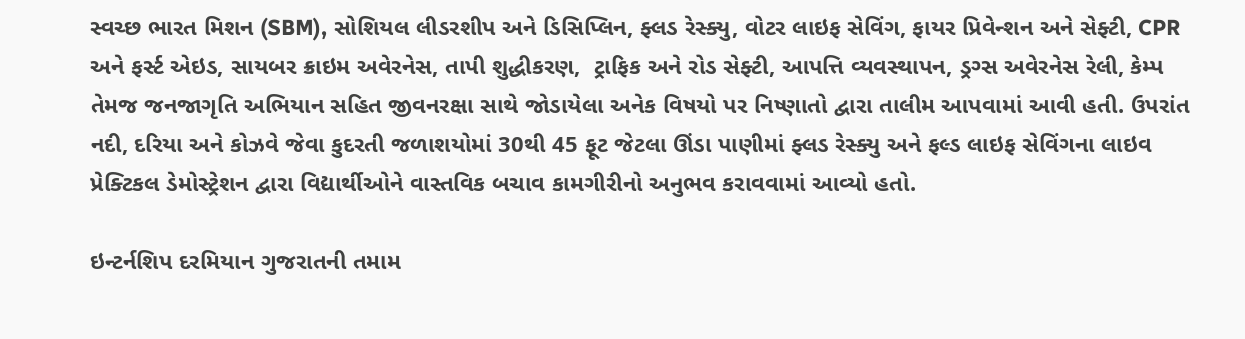સ્વચ્છ ભારત મિશન (SBM), સોશિયલ લીડરશીપ અને ડિસિપ્લિન, ફ્લડ રેસ્ક્યુ, વોટર લાઇફ સેવિંગ, ફાયર પ્રિવેન્શન અને સેફ્ટી, CPR અને ફર્સ્ટ એઇડ, સાયબર ક્રાઇમ અવેરનેસ, તાપી શુદ્ધીકરણ,  ટ્રાફિક અને રોડ સેફ્ટી, આપત્તિ વ્યવસ્થાપન, ડ્રગ્સ અવેરનેસ રેલી, કેમ્પ તેમજ જનજાગૃતિ અભિયાન સહિત જીવનરક્ષા સાથે જોડાયેલા અનેક વિષયો પર નિષ્ણાતો દ્વારા તાલીમ આપવામાં આવી હતી. ઉપરાંત નદી, દરિયા અને કોઝવે જેવા કુદરતી જળાશયોમાં 30થી 45 ફૂટ જેટલા ઊંડા પાણીમાં ફ્લડ રેસ્ક્યુ અને ફલ્ડ લાઇફ સેવિંગના લાઇવ પ્રેક્ટિકલ ડેમોસ્ટ્રેશન દ્વારા વિદ્યાર્થીઓને વાસ્તવિક બચાવ કામગીરીનો અનુભવ કરાવવામાં આવ્યો હતો.

ઇન્ટર્નશિપ દરમિયાન ગુજરાતની તમામ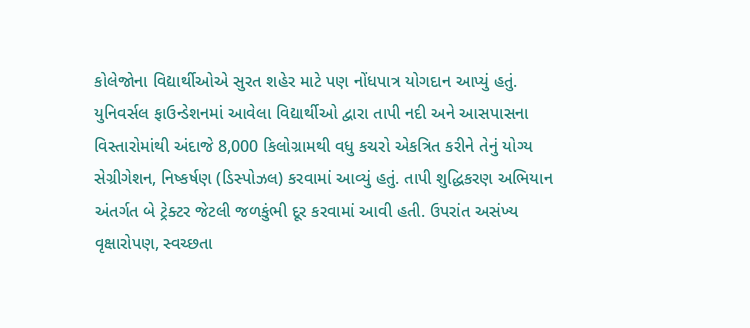કોલેજોના વિદ્યાર્થીઓએ સુરત શહેર માટે પણ નોંધપાત્ર યોગદાન આપ્યું હતું. યુનિવર્સલ ફાઉન્ડેશનમાં આવેલા વિદ્યાર્થીઓ દ્વારા તાપી નદી અને આસપાસના વિસ્તારોમાંથી અંદાજે 8,000 કિલોગ્રામથી વધુ કચરો એકત્રિત કરીને તેનું યોગ્ય સેગ્રીગેશન, નિષ્કર્ષણ (ડિસ્પોઝલ) કરવામાં આવ્યું હતું. તાપી શુદ્ધિકરણ અભિયાન અંતર્ગત બે ટ્રેક્ટર જેટલી જળકુંભી દૂર કરવામાં આવી હતી. ઉપરાંત અસંખ્ય વૃક્ષારોપણ, સ્વચ્છતા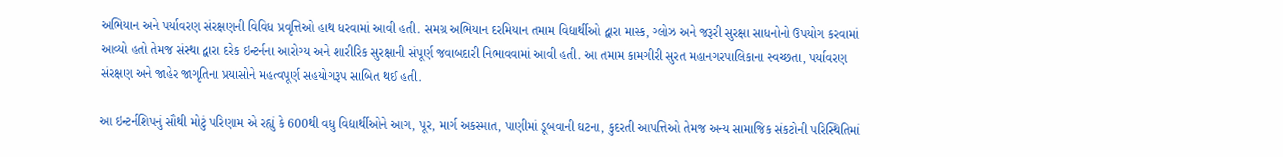અભિયાન અને પર્યાવરણ સંરક્ષણની વિવિધ પ્રવૃત્તિઓ હાથ ધરવામાં આવી હતી. સમગ્ર અભિયાન દરમિયાન તમામ વિદ્યાર્થીઓ દ્વારા માસ્ક, ગ્લોઝ અને જરૂરી સુરક્ષા સાધનોનો ઉપયોગ કરવામાં આવ્યો હતો તેમજ સંસ્થા દ્વારા દરેક ઇન્ટર્નના આરોગ્ય અને શારીરિક સુરક્ષાની સંપૂર્ણ જવાબદારી નિભાવવામાં આવી હતી. આ તમામ કામગીરી સુરત મહાનગરપાલિકાના સ્વચ્છતા, પર્યાવરણ સંરક્ષણ અને જાહેર જાગૃતિના પ્રયાસોને મહત્વપૂર્ણ સહયોગરૂપ સાબિત થઈ હતી.

આ ઇન્ટર્નશિપનું સૌથી મોટું પરિણામ એ રહ્યું કે 600થી વધુ વિદ્યાર્થીઓને આગ, પૂર, માર્ગ અકસ્માત, પાણીમાં ડૂબવાની ઘટના, કુદરતી આપત્તિઓ તેમજ અન્ય સામાજિક સંકટોની પરિસ્થિતિમાં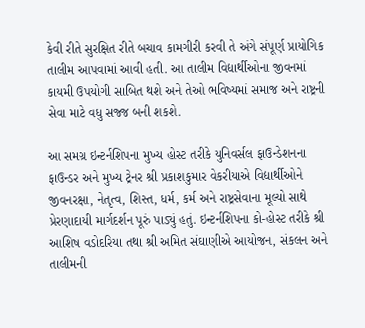કેવી રીતે સુરક્ષિત રીતે બચાવ કામગીરી કરવી તે અંગે સંપૂર્ણ પ્રાયોગિક તાલીમ આપવામાં આવી હતી. આ તાલીમ વિદ્યાર્થીઓના જીવનમાં કાયમી ઉપયોગી સાબિત થશે અને તેઓ ભવિષ્યમાં સમાજ અને રાષ્ટ્રની સેવા માટે વધુ સજ્જ બની શકશે.

આ સમગ્ર ઇન્ટર્નશિપના મુખ્ય હોસ્ટ તરીકે યુનિવર્સલ ફાઉન્ડેશનના ફાઉન્ડર અને મુખ્ય ટ્રેનર શ્રી પ્રકાશકુમાર વેકરીયાએ વિદ્યાર્થીઓને જીવનરક્ષા, નેતૃત્વ, શિસ્ત, ધર્મ, કર્મ અને રાષ્ટ્રસેવાના મૂલ્યો સાથે પ્રેરણાદાયી માર્ગદર્શન પૂરું પાડ્યું હતું. ઇન્ટર્નશિપના કો-હોસ્ટ તરીકે શ્રી આશિષ વડોદરિયા તથા શ્રી અમિત સંઘાણીએ આયોજન, સંકલન અને તાલીમની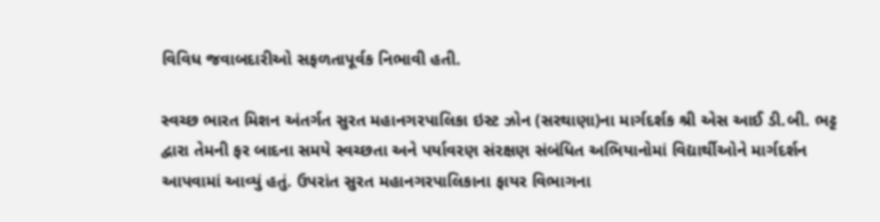વિવિધ જવાબદારીઓ સફળતાપૂર્વક નિભાવી હતી.

સ્વચ્છ ભારત મિશન અંતર્ગત સુરત મહાનગરપાલિકા ઇસ્ટ ઝોન (સરથાણા)ના માર્ગદર્શક શ્રી એસ આઈ ડી.બી. ભટ્ટ દ્વારા તેમની ફર બાદના સમયે સ્વચ્છતા અને પર્યાવરણ સંરક્ષણ સંબંધિત અભિયાનોમાં વિદ્યાર્થીઓને માર્ગદર્શન આપવામાં આવ્યું હતું. ઉપરાંત સુરત મહાનગરપાલિકાના ફાયર વિભાગના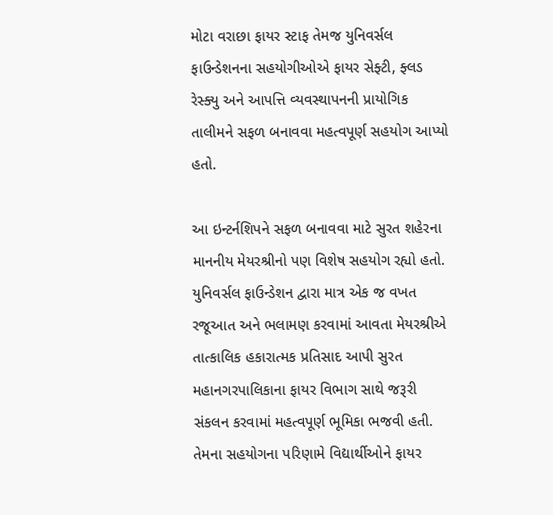મોટા વરાછા ફાયર સ્ટાફ તેમજ યુનિવર્સલ ફાઉન્ડેશનના સહયોગીઓએ ફાયર સેફ્ટી, ફ્લડ રેસ્ક્યુ અને આપત્તિ વ્યવસ્થાપનની પ્રાયોગિક તાલીમને સફળ બનાવવા મહત્વપૂર્ણ સહયોગ આપ્યો હતો.

આ ઇન્ટર્નશિપને સફળ બનાવવા માટે સુરત શહેરના માનનીય મેયરશ્રીનો પણ વિશેષ સહયોગ રહ્યો હતો. યુનિવર્સલ ફાઉન્ડેશન દ્વારા માત્ર એક જ વખત રજૂઆત અને ભલામણ કરવામાં આવતા મેયરશ્રીએ તાત્કાલિક હકારાત્મક પ્રતિસાદ આપી સુરત મહાનગરપાલિકાના ફાયર વિભાગ સાથે જરૂરી સંકલન કરવામાં મહત્વપૂર્ણ ભૂમિકા ભજવી હતી. તેમના સહયોગના પરિણામે વિદ્યાર્થીઓને ફાયર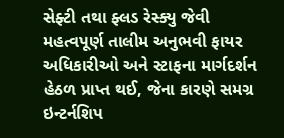સેફ્ટી તથા ફ્લડ રેસ્ક્યુ જેવી મહત્વપૂર્ણ તાલીમ અનુભવી ફાયર અધિકારીઓ અને સ્ટાફના માર્ગદર્શન હેઠળ પ્રાપ્ત થઈ, જેના કારણે સમગ્ર ઇન્ટર્નશિપ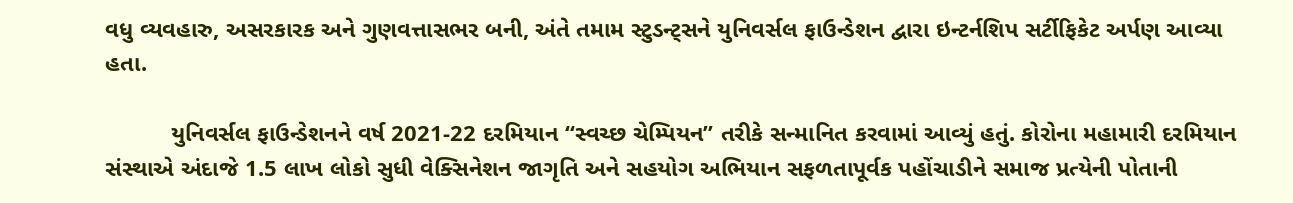વધુ વ્યવહારુ, અસરકારક અને ગુણવત્તાસભર બની, અંતે તમામ સ્ટુડન્ટ્સને યુનિવર્સલ ફાઉન્ડેશન દ્વારા ઇન્ટર્નશિપ સર્ટીફિકેટ અર્પણ આવ્યા હતા.

          યુનિવર્સલ ફાઉન્ડેશનને વર્ષ 2021-22 દરમિયાન “સ્વચ્છ ચેમ્પિયન” તરીકે સન્માનિત કરવામાં આવ્યું હતું. કોરોના મહામારી દરમિયાન સંસ્થાએ અંદાજે 1.5 લાખ લોકો સુધી વેક્સિનેશન જાગૃતિ અને સહયોગ અભિયાન સફળતાપૂર્વક પહોંચાડીને સમાજ પ્રત્યેની પોતાની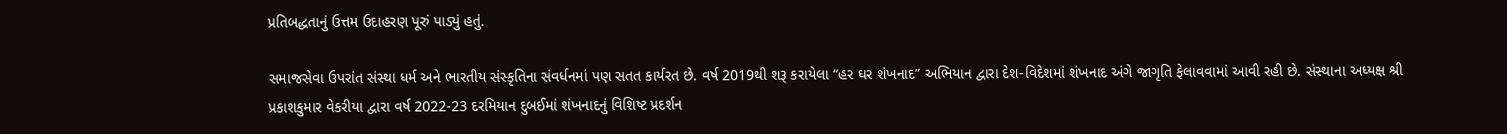પ્રતિબદ્ધતાનું ઉત્તમ ઉદાહરણ પૂરું પાડ્યું હતું.

સમાજસેવા ઉપરાંત સંસ્થા ધર્મ અને ભારતીય સંસ્કૃતિના સંવર્ધનમાં પણ સતત કાર્યરત છે. વર્ષ 2019થી શરૂ કરાયેલા “હર ઘર શંખનાદ” અભિયાન દ્વારા દેશ-વિદેશમાં શંખનાદ અંગે જાગૃતિ ફેલાવવામાં આવી રહી છે. સંસ્થાના અધ્યક્ષ શ્રી પ્રકાશકુમાર વેકરીયા દ્વારા વર્ષ 2022-23 દરમિયાન દુબઈમાં શંખનાદનું વિશિષ્ટ પ્રદર્શન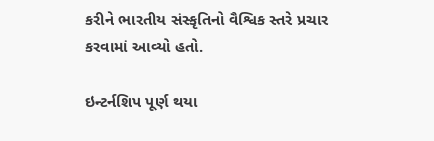કરીને ભારતીય સંસ્કૃતિનો વૈશ્વિક સ્તરે પ્રચાર કરવામાં આવ્યો હતો.

ઇન્ટર્નશિપ પૂર્ણ થયા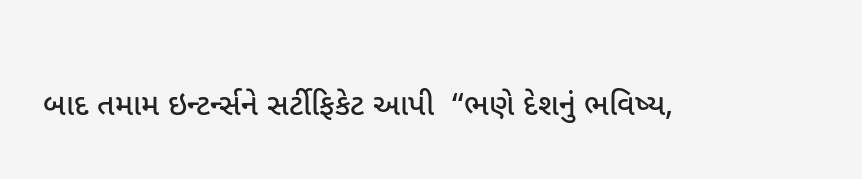બાદ તમામ ઇન્ટર્ન્સને સર્ટીફિકેટ આપી  “ભણે દેશનું ભવિષ્ય,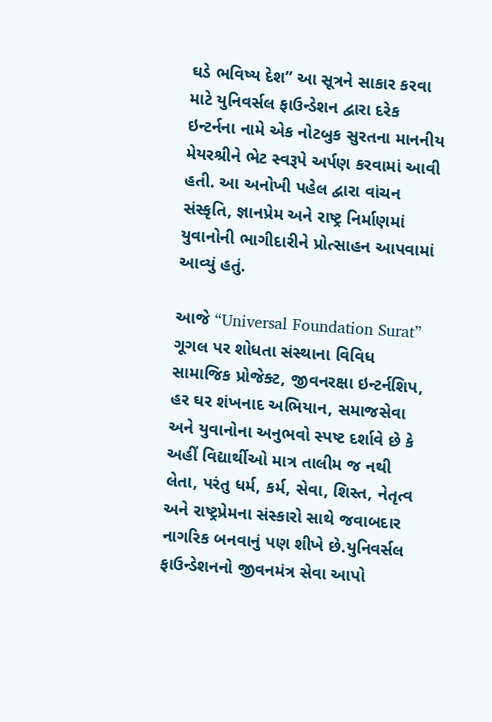ઘડે ભવિષ્ય દેશ” આ સૂત્રને સાકાર કરવા માટે યુનિવર્સલ ફાઉન્ડેશન દ્વારા દરેક ઇન્ટર્નના નામે એક નોટબુક સુરતના માનનીય મેયરશ્રીને ભેટ સ્વરૂપે અર્પણ કરવામાં આવી હતી. આ અનોખી પહેલ દ્વારા વાંચન સંસ્કૃતિ, જ્ઞાનપ્રેમ અને રાષ્ટ્ર નિર્માણમાં યુવાનોની ભાગીદારીને પ્રોત્સાહન આપવામાં આવ્યું હતું.

આજે “Universal Foundation Surat” ગૂગલ પર શોધતા સંસ્થાના વિવિધ સામાજિક પ્રોજેક્ટ, જીવનરક્ષા ઇન્ટર્નશિપ, હર ઘર શંખનાદ અભિયાન, સમાજસેવા અને યુવાનોના અનુભવો સ્પષ્ટ દર્શાવે છે કે અહીં વિદ્યાર્થીઓ માત્ર તાલીમ જ નથી લેતા, પરંતુ ધર્મ, કર્મ, સેવા, શિસ્ત, નેતૃત્વ અને રાષ્ટ્રપ્રેમના સંસ્કારો સાથે જવાબદાર નાગરિક બનવાનું પણ શીખે છે.યુનિવર્સલ ફાઉન્ડેશનનો જીવનમંત્ર સેવા આપો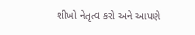શીખો નેતૃત્વ કરો અને આપણે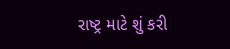રાષ્ટ્ર માટે શું કરી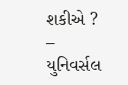શકીએ ? – યુનિવર્સલ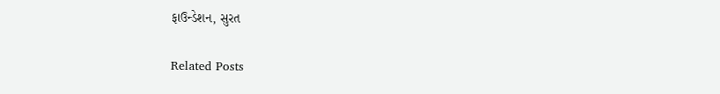ફાઉન્ડેશન, સુરત

Related Posts